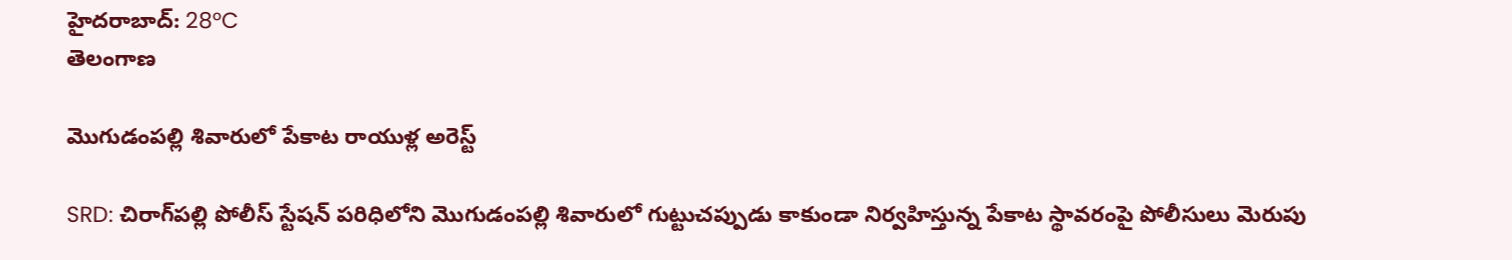హైదరాబాద్: 28°C
తెలంగాణ

మొగుడంపల్లి శివారులో పేకాట రాయుళ్ల అరెస్ట్

SRD: చిరాగ్‌పల్లి పోలీస్ స్టేషన్ పరిధిలోని మొగుడంపల్లి శివారులో గుట్టుచప్పుడు కాకుండా నిర్వహిస్తున్న పేకాట స్థావరంపై పోలీసులు మెరుపు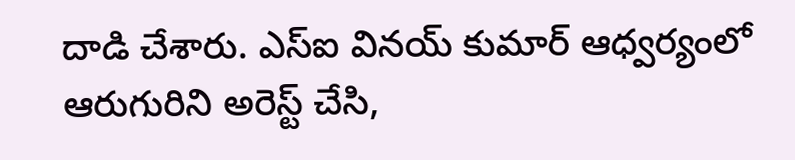దాడి చేశారు. ఎస్ఐ వినయ్ కుమార్ ఆధ్వర్యంలో ఆరుగురిని అరెస్ట్ చేసి,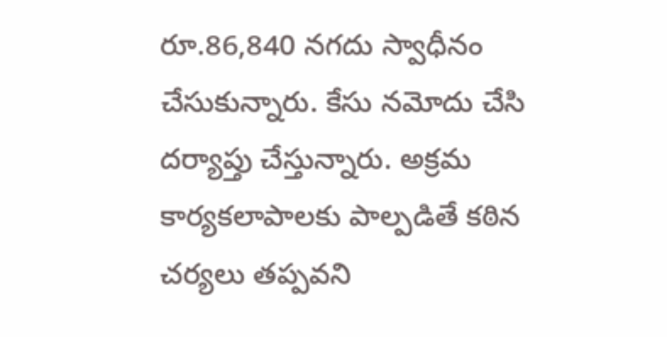రూ.86,840 నగదు స్వాధీనం చేసుకున్నారు. కేసు నమోదు చేసి దర్యాప్తు చేస్తున్నారు. అక్రమ కార్యకలాపాలకు పాల్పడితే కఠిన చర్యలు తప్పవని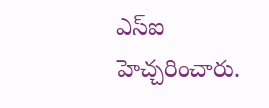ఎస్ఐ హెచ్చరించారు.